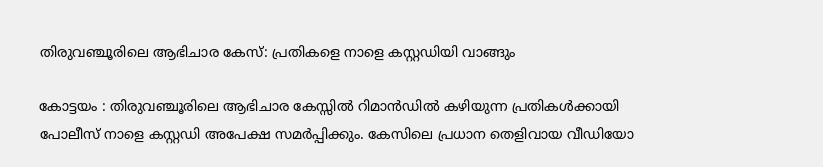തിരുവഞ്ചൂരിലെ ആഭിചാര കേസ്: പ്രതികളെ നാളെ കസ്റ്റഡിയി വാങ്ങും

കോട്ടയം : തിരുവഞ്ചൂരിലെ ആഭിചാര കേസ്സിൽ റിമാൻഡിൽ കഴിയുന്ന പ്രതികൾക്കായി പോലീസ് നാളെ കസ്റ്റഡി അപേക്ഷ സമർപ്പിക്കും. കേസിലെ പ്രധാന തെളിവായ വീഡിയോ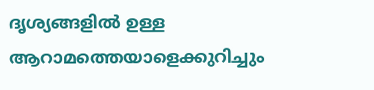ദൃശ്യങ്ങളിൽ ഉള്ള ആറാമത്തെയാളെക്കുറിച്ചും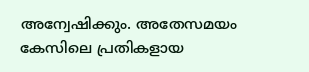അന്വേഷിക്കും. അതേസമയം കേസിലെ പ്രതികളായ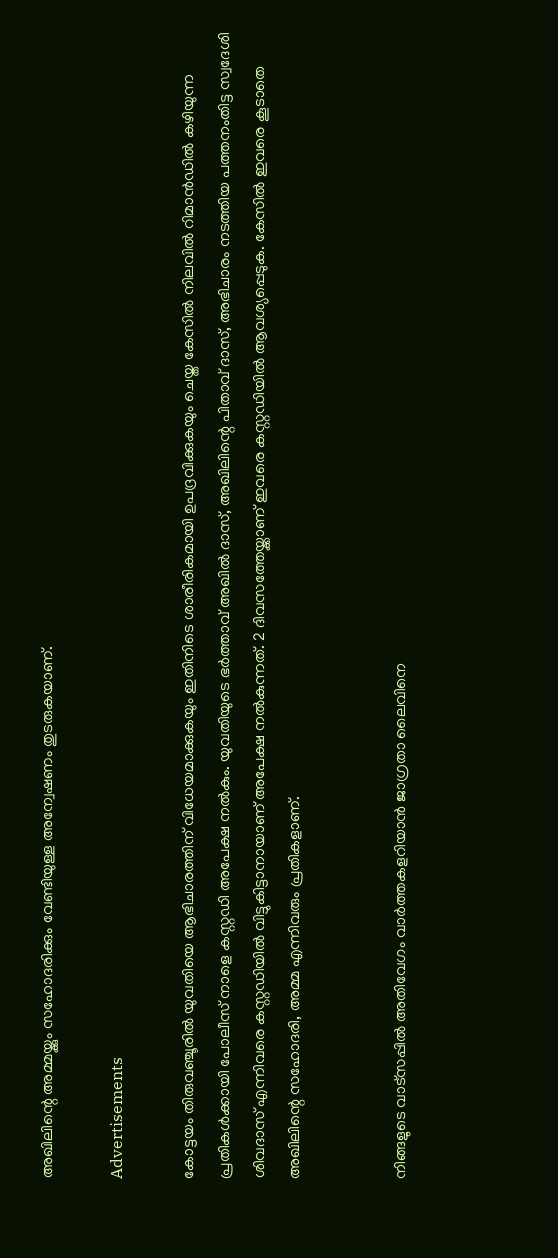അഖിലിന്റെ അമ്മയ്ക്കും സഹോദരിക്കും വേണ്ടിയുള്ള അന്വേഷണം തുടരുകയാണ്.

Advertisements

കോട്ടയം തിരുവഞ്ചൂരിൽ യുവതിയെ ആഭിചാരത്തിന് വിധേയമാക്കുകയും ഇതിനിടെ ശാരീരികമായി ഉപദ്രവിക്കുകയും ചെയ്ത കേസിൽ നിലവിൽ റിമാൻഡിൽ കഴിയുന്ന പ്രതികൾക്കായി പോലീസ് നാളെ കസ്റ്റഡി അപേക്ഷ നൽകും. യുവതിയുടെ ഭർത്താവ് അഖിൽ ദാസ്, അഖിലിന്റെ പിതാവ് ദാസ്, അഭിചാരം നടത്തിയ പത്തനംതിട്ട സ്വദേശി ശിവദാസ് എന്നിവരെ കസ്റ്റഡിയിൽ വിട്ടുകിട്ടാനായാണ് അപേക്ഷ നൽകുന്നത്. 2 ദിവസത്തേയ്ക്കാണ് ഇവരെ കസ്റ്റഡിയിൽ ആവശ്യപ്പെടുക. കേസിൽ ഇവരെ കൂടാതെ അഖിലിന്റെ സഹോദരി, അമ്മ എന്നിവരും പ്രതികളാണ്.


നിങ്ങളുടെ വാട്സപ്പിൽ അതിവേഗം വാർത്തകളറിയാൻ ജാഗ്രതാ ലൈവിനെ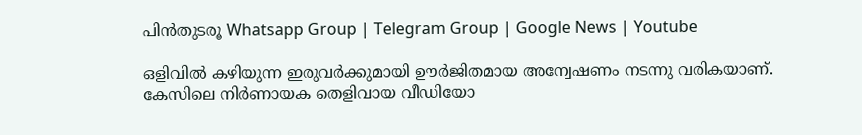പിൻതുടരൂ Whatsapp Group | Telegram Group | Google News | Youtube

ഒളിവിൽ കഴിയുന്ന ഇരുവർക്കുമായി ഊർജിതമായ അന്വേഷണം നടന്നു വരികയാണ്. കേസിലെ നിർണായക തെളിവായ വീഡിയോ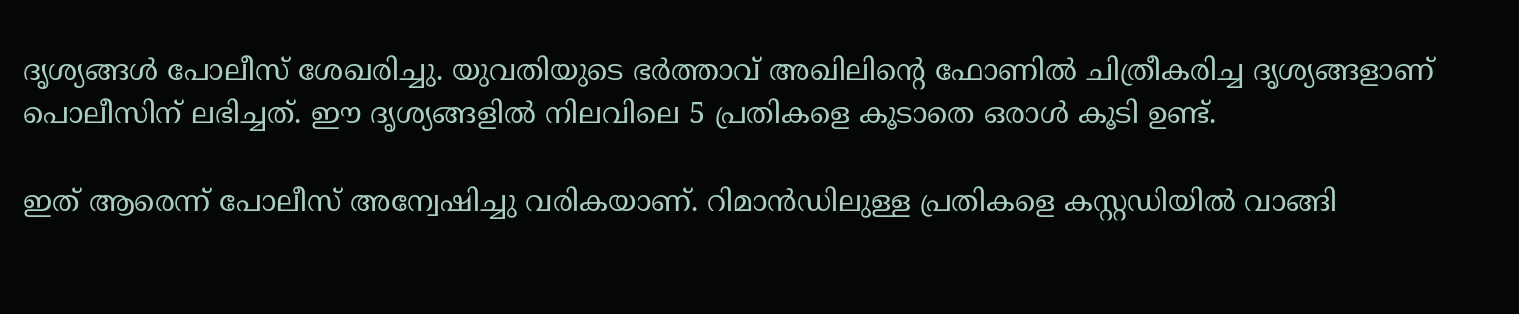ദൃശ്യങ്ങൾ പോലീസ് ശേഖരിച്ചു. യുവതിയുടെ ഭർത്താവ് അഖിലിന്റെ ഫോണിൽ ചിത്രീകരിച്ച ദൃശ്യങ്ങളാണ് പൊലീസിന് ലഭിച്ചത്. ഈ ദൃശ്യങ്ങളിൽ നിലവിലെ 5 പ്രതികളെ കൂടാതെ ഒരാൾ കൂടി ഉണ്ട്.

ഇത് ആരെന്ന് പോലീസ് അന്വേഷിച്ചു വരികയാണ്. റിമാൻഡിലുള്ള പ്രതികളെ കസ്റ്റഡിയിൽ വാങ്ങി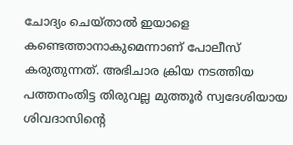ചോദ്യം ചെയ്താൽ ഇയാളെ കണ്ടെത്താനാകുമെന്നാണ് പോലീസ് കരുതുന്നത്. അഭിചാര ക്രിയ നടത്തിയ പത്തനംതിട്ട തിരുവല്ല മുത്തൂർ സ്വദേശിയായ ശിവദാസിന്റെ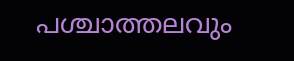പശ്ചാത്തലവും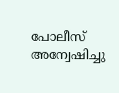പോലീസ് അന്വേഷിച്ചു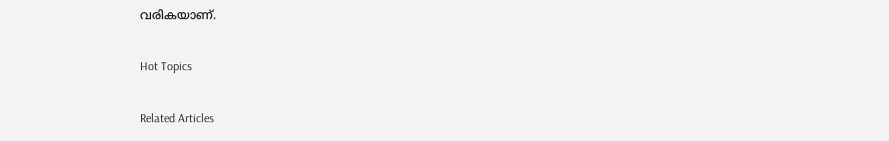വരികയാണ്.

Hot Topics

Related Articles